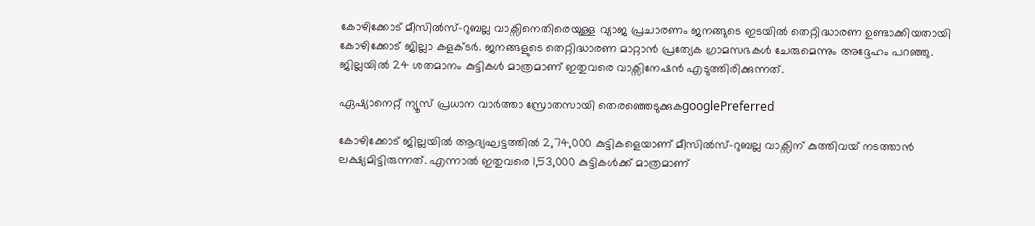കോഴിക്കോട് മീസില്‍സ്-റുബല്ല വാക്സിനെതിരെയുള്ള വ്യാജ പ്രചാരണം ജനങ്ങുടെ ഇടയില്‍ തെറ്റിദ്ധാരണ ഉണ്ടാക്കിയതായി കോഴിക്കോട് ജില്ലാ കളക്ടര്‍. ജനങ്ങളുടെ തെറ്റിദ്ധാരണ മാറ്റാന്‍ പ്രത്യേക ഗ്രാമസഭകള്‍ ചേരുമെന്നും അദ്ദേഹം പറഞ്ഞു. ജില്ലയില്‍ 24 ശതമാനം കുട്ടികള്‍ മാത്രമാണ് ഇതുവരെ വാക്സിനേഷന്‍ എടുത്തിരിക്കുന്നത്.

ഏഷ്യാനെറ്റ് ന്യൂസ് പ്രധാന വാർത്താ സ്രോതസായി തെരഞ്ഞെടുക്കുകgooglePreferred

കോഴിക്കോട് ജില്ലയില്‍ ആദ്യഘട്ടത്തില്‍ 2,74,000 കുട്ടികളെയാണ് മീസില്‍സ്-റുബല്ല വാക്സിന് കുത്തിവയ് നടത്താന്‍ ലക്ഷ്യമിട്ടിരുന്നത്. എന്നാല്‍ ഇതുവരെ 1,53,000 കുട്ടികള്‍‍ക്ക് മാത്രമാണ്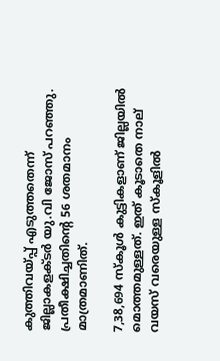കുത്തിവയ്പ്പ് എടുത്തതെന്ന് ജില്ലാകളക്ടര്‍ യു.വി ജോസ് പറഞ്ഞു. പ്രതീക്ഷിച്ചതിന്‍റെ 56 ശതമാനം മാത്രമാണിത്.

7,38,694 സ്കൂള്‍ കുട്ടികളാണ് ജില്ലയില്‍ മൊത്തമുള്ളത്. ഇത് കൂടാതെ നാല് വയസ് വരെയുള്ള സ്കൂളില്‍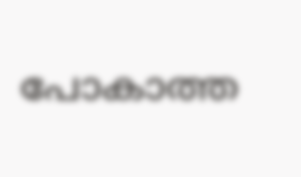പോകാത്ത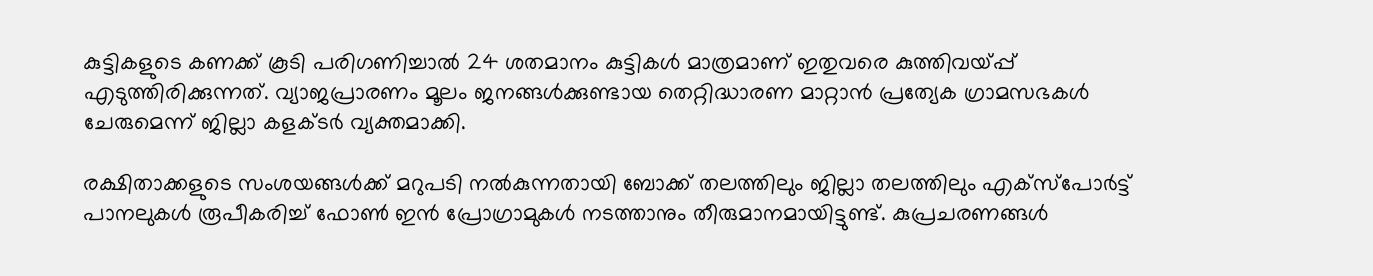കുട്ടികളുടെ കണക്ക് കൂടി പരിഗണിച്ചാല്‍ 24 ശതമാനം കുട്ടികള്‍ മാത്രമാണ് ഇതുവരെ കുത്തിവയ്പ്പ് എടുത്തിരിക്കുന്നത്. വ്യാജപ്രാരണം മൂലം ജനങ്ങള്‍ക്കുണ്ടായ തെറ്റിദ്ധാരണ മാറ്റാന്‍ പ്രത്യേക ഗ്രാമസഭകള്‍ ചേരുമെന്ന് ജില്ലാ കളക്ടര്‍ വ്യക്തമാക്കി.

രക്ഷിതാക്കളുടെ സംശയങ്ങള്‍ക്ക് മറുപടി നല്‍കുന്നതായി ബോക്ക് തലത്തിലും ജില്ലാ തലത്തിലും എക്സ്പോര്‍ട്ട് പാനലുകള്‍ രൂപീകരിച്ച് ഫോണ്‍ ഇന്‍ പ്രോഗ്രാമുകള്‍ നടത്താനും തീരുമാനമായിട്ടുണ്ട്. കുപ്രചരണങ്ങള്‍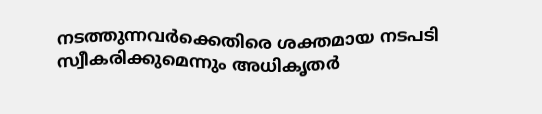നടത്തുന്നവര്‍ക്കെതിരെ ശക്തമായ നടപടി സ്വീകരിക്കുമെന്നും അധികൃതര്‍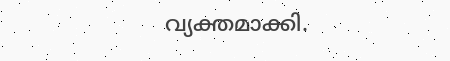വ്യക്തമാക്കി.